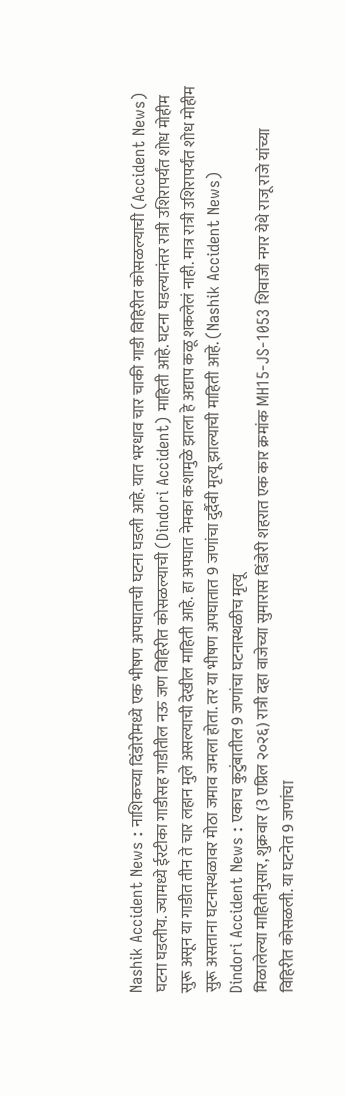Nashik Accident News : नाशिकच्या दिंडोरीमध्ये एक भीषण अपघाताची घटना घडली आहे. यात भरधाव चार चाकी गाडी विहिरीत कोसळल्याची (Accident News) घटना घडलीय. ज्यामध्ये ईरटीका गाडीसह गाडीतील नऊ जण विहिरीत कोसळल्याची (Dindori Accident) माहिती आहे. घटना घडल्यानंतर रात्री उशिरापर्यंत शोध मोहीम सुरू असून या गाडीत तीन ते चार लहान मुले असल्याची देखील माहिती आहे. हा अपघात नेमका कशामुळे झाला हे अद्याप कळू शकलेलं नाही. मात्र रात्री उशिरापर्यंत शोध मोहीम सुरू असताना घटनास्थळावर मोठा जमाव जमला होता. तर या भीषण अपघातात 9 जणांचा दुर्दैवी मृत्यू झाल्याची माहिती आहे. (Nashik Accident News)
Dindori Accident News : एकाच कुटुंबातील 9 जणांचा घटनास्थळीच मृत्यू
मिळालेल्या माहितीनुसार, शुक्रवार (3 एप्रिल २०२६) रात्री दहा वाजेच्या सुमारास दिंडोरी शहरात एक कार क्रमांक MH15-JS-1053 शिवाजी नगर येथे राजू राजे यांच्या विहिरीत कोसळली. या घटनेत 9 जणांचा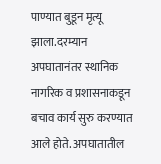पाण्यात बुडून मृत्यू झाला.दरम्यान अपघातानंतर स्थानिक नागरिक व प्रशासनाकडून बचाव कार्य सुरु करण्यात आले होते. अपघातातील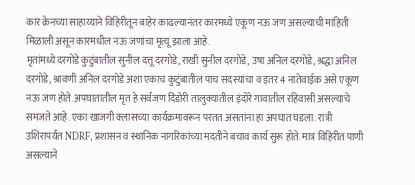कार क्रेनच्या साहाय्याने विहिरीतून बाहेर काढल्यानंतर कारमध्ये एकूण नऊ जण असल्याची माहिती मिळाली असून कारमधील नऊ जणांचा मृत्यू झाला आहे.
मृतांमध्ये दरगोडे कुटुंबातील सुनील दत्तू दरगोडे, राखी सुनील दरगोडे, उषा अनिल दरगोडे, श्रद्धा अनिल दरगोडे, श्रावणी अनिल दरगोडे अशा एकाच कुटुंबातील पाच सदस्यांचा व इतर 4 नातेवाईक असे एकूण नऊ जण होते. अपघातातील मृत हे सर्वजण दिंडोरी तालुक्यातील इंदोरे गावातील रहिवासी असल्याचे समजते आहे. एका खाजगी क्लासच्या कार्यक्रमावरून परतत असतांना हा अपघात घडला. रात्री उशिरापर्यंत NDRF, प्रशासन व स्थानिक नागरिकांच्या मदतीने बचाव कार्य सुरू होते. मात्र विहिरीत पाणी असल्याने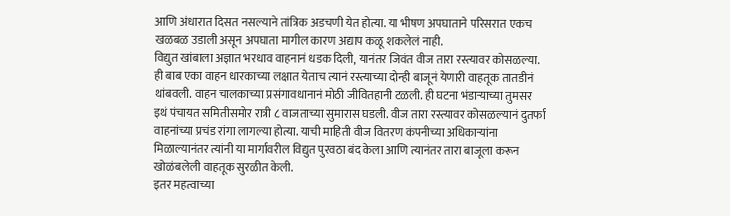आणि अंधारात दिसत नसल्याने तांत्रिक अडचणी येत होत्या. या भीषण अपघाताने परिसरात एकच खळबळ उडाली असून अपघाता मागील कारण अद्याप कळू शकलेलं नाही.
विद्युत खांबाला अज्ञात भरधाव वाहनानं धडक दिली, यानंतर जिवंत वीज तारा रस्त्यावर कोसळल्या. ही बाब एका वाहन धारकाच्या लक्षात येताच त्यानं रस्त्याच्या दोन्ही बाजूनं येणारी वाहतूक तातडीनं थांबवली. वाहन चालकाच्या प्रसंगावधानानं मोठी जीवितहानी टळली. ही घटना भंडाऱ्याच्या तुमसर इथं पंचायत समितीसमोर रात्री ८ वाजताच्या सुमारास घडली. वीज तारा रस्त्यावर कोसळल्यानं दुतर्फा वाहनांच्या प्रचंड रांगा लागल्या होत्या. याची माहिती वीज वितरण कंपनीच्या अधिकाऱ्यांना मिळाल्यानंतर त्यांनी या मार्गावरील विद्युत पुरवठा बंद केला आणि त्यानंतर तारा बाजूला करून खोळंबलेली वाहतूक सुरळीत केली.
इतर महत्वाच्या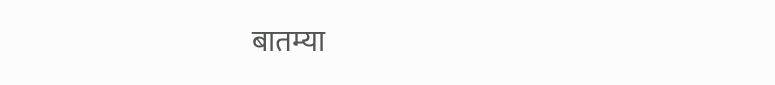बातम्या